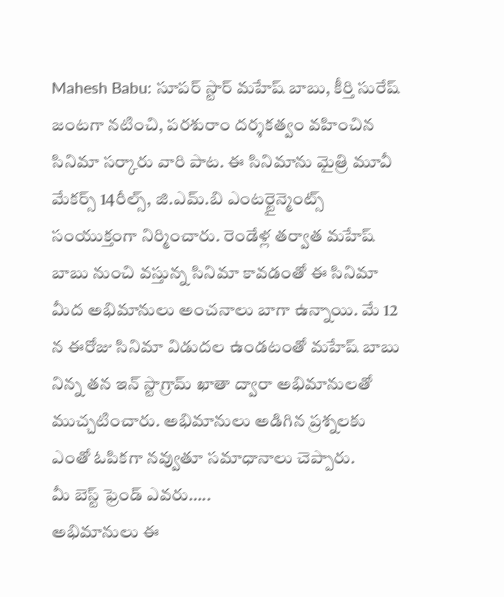Mahesh Babu: సూపర్ స్టార్ మహేష్ బాబు, కీర్తి సురేష్ జంటగా నటించి, పరశురాం దర్శకత్వం వహించిన సినిమా సర్కారు వారి పాట. ఈ సినిమాను మైత్రి మూవీ మేకర్స్ 14రీల్స్, జి.ఎమ్.బి ఎంటర్టైన్మెంట్స్ సంయుక్తంగా నిర్మించారు. రెండేళ్ల తర్వాత మహేష్ బాబు నుంచి వస్తున్న సినిమా కావడంతో ఈ సినిమా మీద అభిమానులు అంచనాలు బాగా ఉన్నాయి. మే 12 న ఈరోజు సినిమా విడుదల ఉండటంతో మహేష్ బాబు నిన్న తన ఇన్ స్టాగ్రామ్ ఖాతా ద్వారా అభిమానులతో ముచ్చటించారు. అభిమానులు అడిగిన ప్రశ్నలకు ఎంతో ఓపికగా నవ్వుతూ సమాధానాలు చెప్పారు.
మీ బెస్ట్ ఫ్రెండ్ ఎవరు…..
అభిమానులు ఈ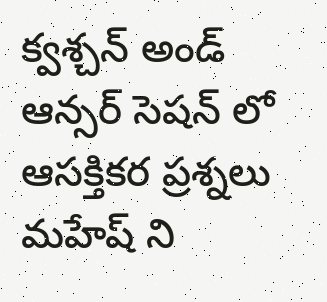క్వశ్చన్ అండ్ ఆన్సర్ సెషన్ లో ఆసక్తికర ప్రశ్నలు మహేష్ ని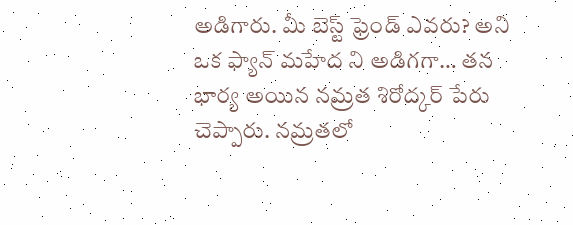అడిగారు. మీ బెస్ట్ ఫ్రెండ్ ఎవరు? అని ఒక ఫ్యాన్ మహేద ని అడిగగా… తన భార్య అయిన నమ్రత శిరోద్కర్ పేరు చెప్పారు. నమ్రతలో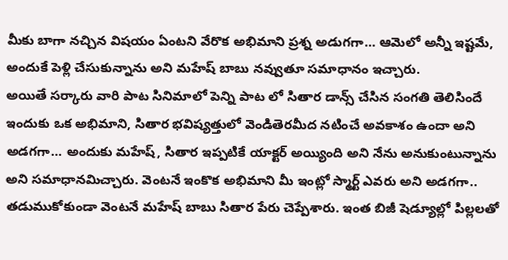మీకు బాగా నచ్చిన విషయం ఏంటని వేరొక అభిమాని ప్రశ్న అడుగగా… ఆమెలో అన్నీ ఇష్టమే, అందుకే పెళ్లి చేసుకున్నాను అని మహేష్ బాబు నవ్వుతూ సమాధానం ఇచ్చారు.
అయితే సర్కారు వారి పాట సినిమాలో పెన్ని పాట లో సితార డాన్స్ చేసిన సంగతి తెలిసిందే ఇందుకు ఒక అభిమాని, సితార భవిష్యత్తులో వెండితెరమీద నటించే అవకాశం ఉందా అని అడగగా… అందుకు మహేష్, సితార ఇప్పటికే యాక్టర్ అయ్యింది అని నేను అనుకుంటున్నాను అని సమాధానమిచ్చారు. వెంటనే ఇంకొక అభిమాని మీ ఇంట్లో స్మార్ట్ ఎవరు అని అడగగా.. తడుముకోకుండా వెంటనే మహేష్ బాబు సితార పేరు చెప్పేశారు. ఇంత బిజీ షెడ్యూల్లో పిల్లలతో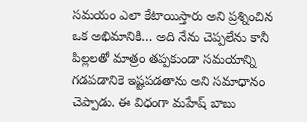సమయం ఎలా కేటాయిస్తారు అని ప్రశ్నించిన ఒక అభిమానికి… అది నేను చెప్పలేను కానీ పిల్లలతో మాత్రం తప్పకుండా సమయాన్ని గడపడానికె ఇష్టపడతాను అని సమాధానం చెప్పాడు. ఈ విధంగా మహేష్ బాబు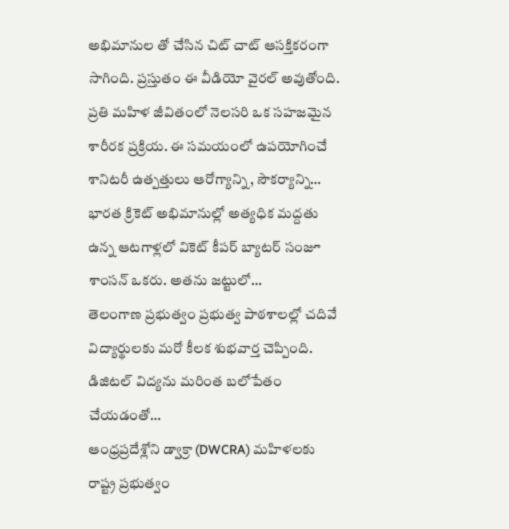అభిమానుల తో చేసిన చిట్ చాట్ ఆసక్తికరంగా సాగింది. ప్రస్తుతం ఈ వీడియో వైరల్ అవుతోంది.
ప్రతి మహిళ జీవితంలో నెలసరి ఒక సహజమైన శారీరక ప్రక్రియ. ఈ సమయంలో ఉపయోగించే శానిటరీ ఉత్పత్తులు ఆరోగ్యాన్ని, సౌకర్యాన్ని…
భారత క్రికెట్ అభిమానుల్లో అత్యధిక మద్దతు ఉన్న ఆటగాళ్లలో వికెట్ కీపర్ బ్యాటర్ సంజూ శాంసన్ ఒకరు. అతను జట్టులో…
తెలంగాణ ప్రభుత్వం ప్రభుత్వ పాఠశాలల్లో చదివే విద్యార్థులకు మరో కీలక శుభవార్త చెప్పింది. డిజిటల్ విద్యను మరింత బలోపేతం చేయడంతో…
ఆంధ్రప్రదేశ్లోని డ్వాక్రా (DWCRA) మహిళలకు రాష్ట్ర ప్రభుత్వం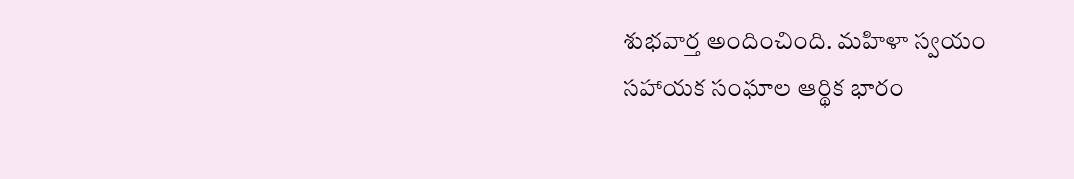శుభవార్త అందించింది. మహిళా స్వయం సహాయక సంఘాల ఆర్థిక భారం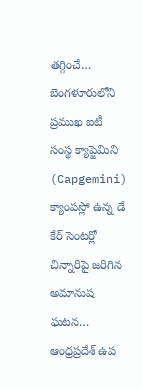తగ్గించే…
బెంగళూరులోని ప్రముఖ ఐటీ సంస్థ క్యాప్జెమిని (Capgemini) క్యాంపస్లో ఉన్న డే కేర్ సెంటర్లో చిన్నారిపై జరిగిన అమానుష ఘటన…
ఆంధ్రప్రదేశ్ ఉప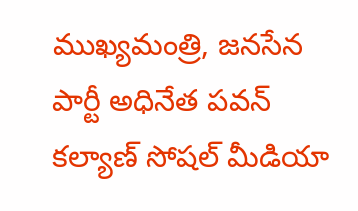ముఖ్యమంత్రి, జనసేన పార్టీ అధినేత పవన్ కల్యాణ్ సోషల్ మీడియా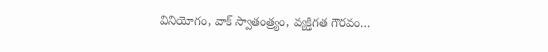వినియోగం, వాక్ స్వాతంత్ర్యం, వ్యక్తిగత గౌరవం…